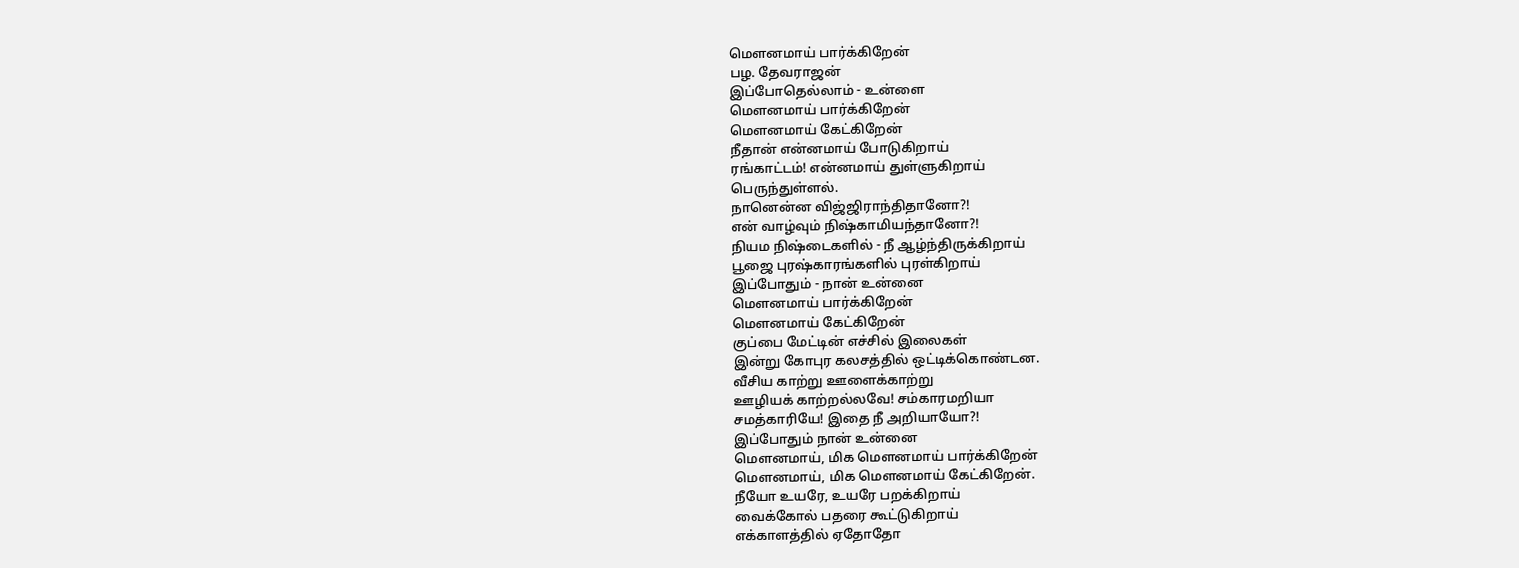மெளனமாய் பார்க்கிறேன்
பழ. தேவராஜன்
இப்போதெல்லாம் - உன்ளை
மெளனமாய் பார்க்கிறேன்
மெளனமாய் கேட்கிறேன்
நீதான் என்னமாய் போடுகிறாய்
ரங்காட்டம்! என்னமாய் துள்ளுகிறாய்
பெருந்துள்ளல்.
நானென்ன விஜ்ஜிராந்திதானோ?!
என் வாழ்வும் நிஷ்காமியந்தானோ?!
நியம நிஷ்டைகளில் - நீ ஆழ்ந்திருக்கிறாய்
பூஜை புரஷ்காரங்களில் புரள்கிறாய்
இப்போதும் - நான் உன்னை
மெளனமாய் பார்க்கிறேன்
மெளனமாய் கேட்கிறேன்
குப்பை மேட்டின் எச்சில் இலைகள்
இன்று கோபுர கலசத்தில் ஒட்டிக்கொண்டன.
வீசிய காற்று ஊளைக்காற்று
ஊழியக் காற்றல்லவே! சம்காரமறியா
சமத்காரியே! இதை நீ அறியாயோ?!
இப்போதும் நான் உன்னை
மெளனமாய், மிக மெளனமாய் பார்க்கிறேன்
மெளனமாய், மிக மெளனமாய் கேட்கிறேன்.
நீயோ உயரே, உயரே பறக்கிறாய்
வைக்கோல் பதரை கூட்டுகிறாய்
எக்காளத்தில் ஏதோதோ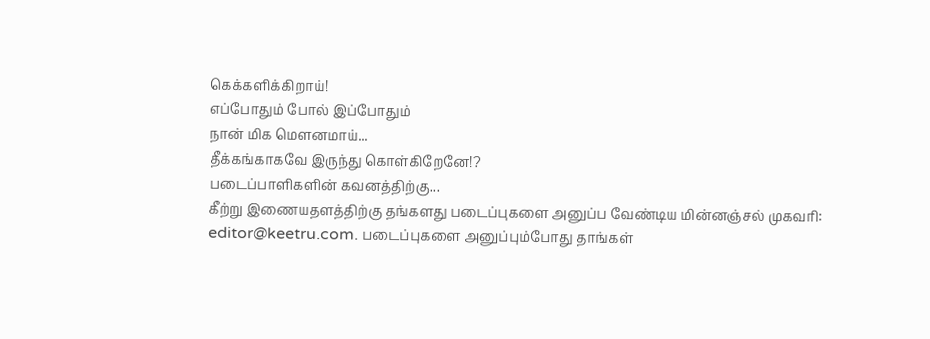கெக்களிக்கிறாய்!
எப்போதும் போல் இப்போதும்
நான் மிக மெளனமாய்...
தீக்கங்காகவே இருந்து கொள்கிறேனே!?
படைப்பாளிகளின் கவனத்திற்கு...
கீற்று இணையதளத்திற்கு தங்களது படைப்புகளை அனுப்ப வேண்டிய மின்னஞ்சல் முகவரி: editor@keetru.com. படைப்புகளை அனுப்பும்போது தாங்கள்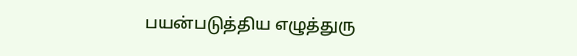பயன்படுத்திய எழுத்துரு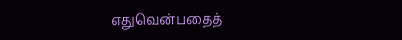எதுவென்பதைத்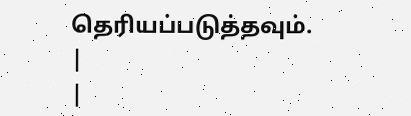தெரியப்படுத்தவும்.
|
|